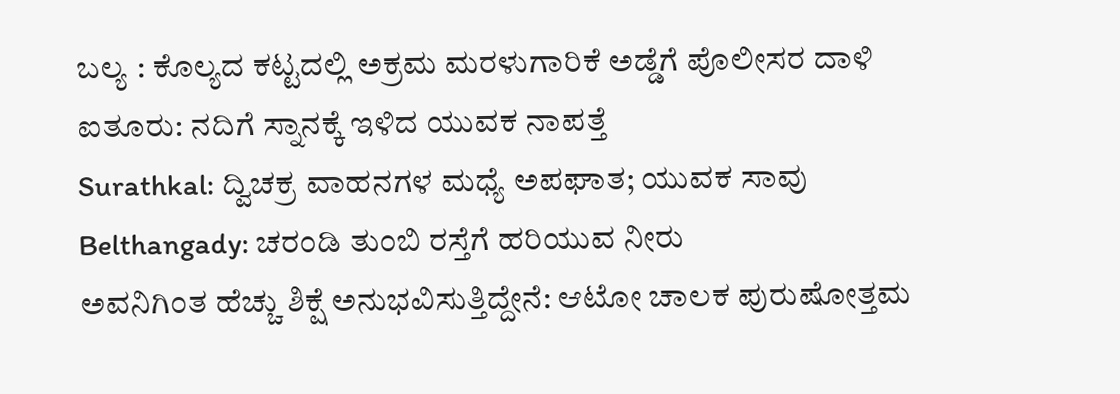ಬಲ್ಯ : ಕೊಲ್ಯದ ಕಟ್ಟದಲ್ಲಿ ಅಕ್ರಮ ಮರಳುಗಾರಿಕೆ ಅಡ್ಡೆಗೆ ಪೊಲೀಸರ ದಾಳಿ
ಐತೂರು: ನದಿಗೆ ಸ್ನಾನಕ್ಕೆ ಇಳಿದ ಯುವಕ ನಾಪತ್ತೆ
Surathkal: ದ್ವಿಚಕ್ರ ವಾಹನಗಳ ಮಧ್ಯೆ ಅಪಘಾತ; ಯುವಕ ಸಾವು
Belthangady: ಚರಂಡಿ ತುಂಬಿ ರಸ್ತೆಗೆ ಹರಿಯುವ ನೀರು
ಅವನಿಗಿಂತ ಹೆಚ್ಚು ಶಿಕ್ಷೆ ಅನುಭವಿಸುತ್ತಿದ್ದೇನೆ: ಆಟೋ ಚಾಲಕ ಪುರುಷೋತ್ತಮ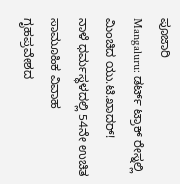ಪೂಜಾರಿ
Mangaluru: ಡರ್ಟ್ ಟ್ರಾಕ್ ರೇಸ್ನಲ್ಲಿ ಮಿಂಚಿದ ಯು.ಟಿ.ಖಾದರ್!
ನಾಳೆ ಧರ್ಮಸ್ಥಳದಲ್ಲಿ 54ನೇ ಉಚಿತ ಸಾಮೂಹಿಕ ವಿವಾಹ
ಗೃಹಪ್ರವೇಶದ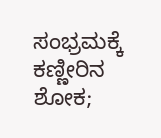ಸಂಭ್ರಮಕ್ಕೆ ಕಣ್ಣೀರಿನ ಶೋಕ;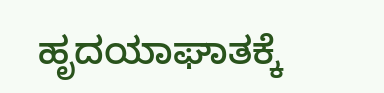ಹೃದಯಾಘಾತಕ್ಕೆ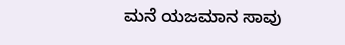ಮನೆ ಯಜಮಾನ ಸಾವು